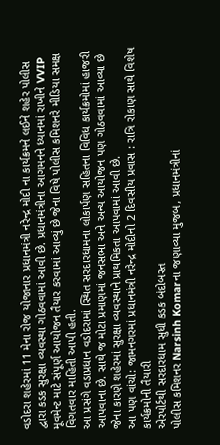વડોદરા શહેરમાં 11 મેના રોજ યોજાનાર પ્રધાનમંત્રી નરેન્દ્ર મોદી ના કાર્યક્રમને લઈને શહેર પોલીસ દ્વારા કડક સુરક્ષા વ્યવસ્થા ગોઠવવામાં આવી છે. પ્રધાનમંત્રીના આગમનને ધ્યાનમાં રાખીને VVIP મૂવમેન્ટ માટે સંપૂર્ણ આયોજન તૈયાર કરવામાં આવ્યું છે જેના વિષે પોલીસ કમિશનરે મીડિયા સમક્ષ વિગતવાર માહિતી આપી હતી.
આ પ્રસંગે વડાપ્રધાન વડોદરામાં સ્થિત સરદારધામના લોકાર્પણ સહિતના વિવિધ કાર્યક્રમોમાં હાજરી આપવાના છે. સાથે જ મોટા પ્રમાણમાં જનસભા અને અન્ય આયોજન પણ ગોઠવવામાં આવ્યા છે જેના કારણે શહેરમાં સુરક્ષા વ્યવસ્થાને પ્રાથમિકતા આપવામાં આવી છે.
આ પણ વાંચો: જામનગરમાં પ્રધાનમંત્રી નરેન્દ્ર મોદીનો 2 દિવસીય પ્રવાસ : રાત્રિ રોકાણ સાથે વિશેષ કાર્યક્રમોની તૈયારી
એરપોર્ટથી સરદારધામ સુધી કડક બંદોબસ્ત
પોલીસ કમિશનર Narsinh Komarના જણાવ્યા મુજબ, પ્રધાનમંત્રીનાં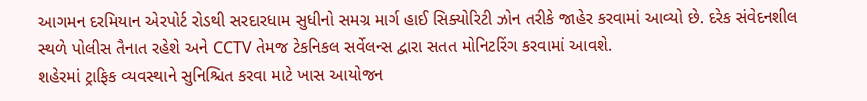આગમન દરમિયાન એરપોર્ટ રોડથી સરદારધામ સુધીનો સમગ્ર માર્ગ હાઈ સિક્યોરિટી ઝોન તરીકે જાહેર કરવામાં આવ્યો છે. દરેક સંવેદનશીલ સ્થળે પોલીસ તૈનાત રહેશે અને CCTV તેમજ ટેકનિકલ સર્વેલન્સ દ્વારા સતત મોનિટરિંગ કરવામાં આવશે.
શહેરમાં ટ્રાફિક વ્યવસ્થાને સુનિશ્ચિત કરવા માટે ખાસ આયોજન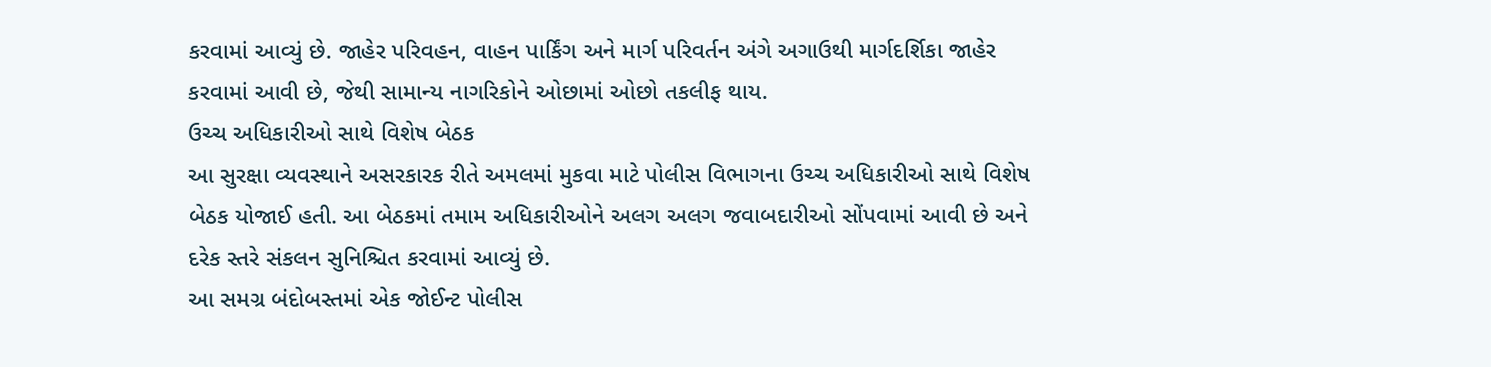કરવામાં આવ્યું છે. જાહેર પરિવહન, વાહન પાર્કિંગ અને માર્ગ પરિવર્તન અંગે અગાઉથી માર્ગદર્શિકા જાહેર કરવામાં આવી છે, જેથી સામાન્ય નાગરિકોને ઓછામાં ઓછો તકલીફ થાય.
ઉચ્ચ અધિકારીઓ સાથે વિશેષ બેઠક
આ સુરક્ષા વ્યવસ્થાને અસરકારક રીતે અમલમાં મુકવા માટે પોલીસ વિભાગના ઉચ્ચ અધિકારીઓ સાથે વિશેષ બેઠક યોજાઈ હતી. આ બેઠકમાં તમામ અધિકારીઓને અલગ અલગ જવાબદારીઓ સોંપવામાં આવી છે અને દરેક સ્તરે સંકલન સુનિશ્ચિત કરવામાં આવ્યું છે.
આ સમગ્ર બંદોબસ્તમાં એક જોઈન્ટ પોલીસ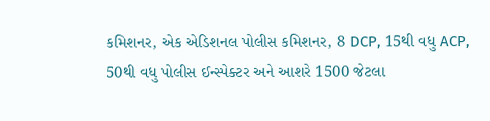કમિશનર, એક એડિશનલ પોલીસ કમિશનર, 8 DCP, 15થી વધુ ACP, 50થી વધુ પોલીસ ઈન્સ્પેક્ટર અને આશરે 1500 જેટલા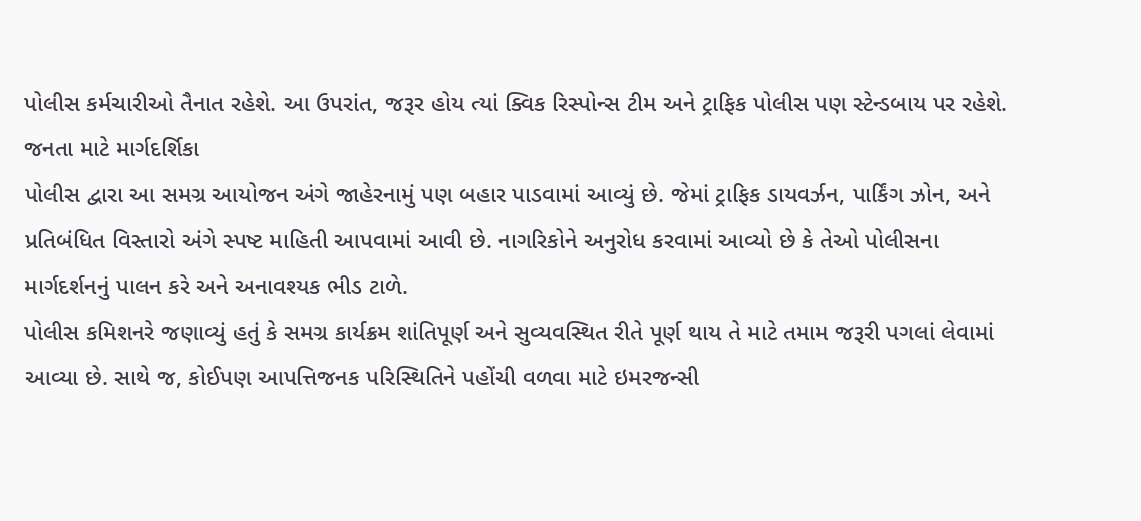પોલીસ કર્મચારીઓ તૈનાત રહેશે. આ ઉપરાંત, જરૂર હોય ત્યાં ક્વિક રિસ્પોન્સ ટીમ અને ટ્રાફિક પોલીસ પણ સ્ટેન્ડબાય પર રહેશે.
જનતા માટે માર્ગદર્શિકા
પોલીસ દ્વારા આ સમગ્ર આયોજન અંગે જાહેરનામું પણ બહાર પાડવામાં આવ્યું છે. જેમાં ટ્રાફિક ડાયવર્ઝન, પાર્કિંગ ઝોન, અને પ્રતિબંધિત વિસ્તારો અંગે સ્પષ્ટ માહિતી આપવામાં આવી છે. નાગરિકોને અનુરોધ કરવામાં આવ્યો છે કે તેઓ પોલીસના માર્ગદર્શનનું પાલન કરે અને અનાવશ્યક ભીડ ટાળે.
પોલીસ કમિશનરે જણાવ્યું હતું કે સમગ્ર કાર્યક્રમ શાંતિપૂર્ણ અને સુવ્યવસ્થિત રીતે પૂર્ણ થાય તે માટે તમામ જરૂરી પગલાં લેવામાં આવ્યા છે. સાથે જ, કોઈપણ આપત્તિજનક પરિસ્થિતિને પહોંચી વળવા માટે ઇમરજન્સી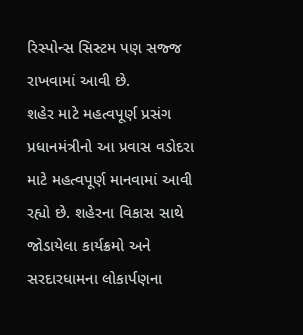રિસ્પોન્સ સિસ્ટમ પણ સજ્જ રાખવામાં આવી છે.
શહેર માટે મહત્વપૂર્ણ પ્રસંગ
પ્રધાનમંત્રીનો આ પ્રવાસ વડોદરા માટે મહત્વપૂર્ણ માનવામાં આવી રહ્યો છે. શહેરના વિકાસ સાથે જોડાયેલા કાર્યક્રમો અને સરદારધામના લોકાર્પણના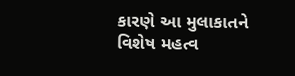કારણે આ મુલાકાતને વિશેષ મહત્વ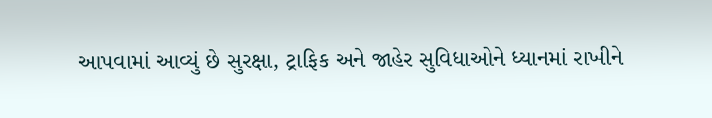આપવામાં આવ્યું છે સુરક્ષા, ટ્રાફિક અને જાહેર સુવિધાઓને ધ્યાનમાં રાખીને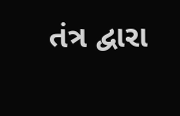તંત્ર દ્વારા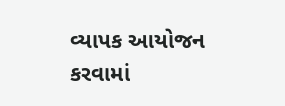વ્યાપક આયોજન કરવામાં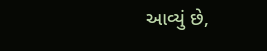આવ્યું છે,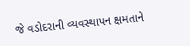જે વડોદરાની વ્યવસ્થાપન ક્ષમતાને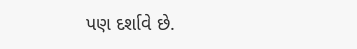પણ દર્શાવે છે.